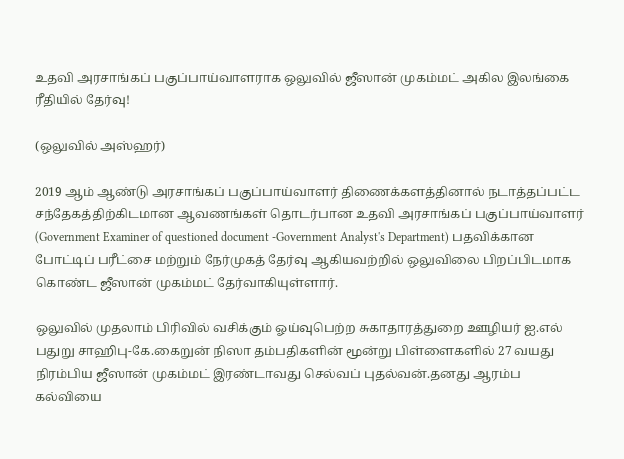உதவி அரசாங்கப் பகுப்பாய்வாளராக ஒலுவில் ஜீஸான் முகம்மட் அகில இலங்கை ரீதியில் தேர்வு!

(ஒலுவில் அஸ்ஹர்)

2019 ஆம் ஆண்டு அரசாங்கப் பகுப்பாய்வாளர் திணைக்களத்தினால் நடாத்தப்பட்ட சந்தேகத்திற்கிடமான ஆவணங்கள் தொடர்பான உதவி அரசாங்கப் பகுப்பாய்வாளர் (Government Examiner of questioned document -Government Analyst's Department) பதவிக்கான போட்டிப் பரீட்சை மற்றும் நேர்முகத் தேர்வு ஆகியவற்றில் ஒலுவிலை பிறப்பிடமாக கொண்ட ஜீஸான் முகம்மட் தேர்வாகியுள்ளார்.

ஒலுவில் முதலாம் பிரிவில் வசிக்கும் ஓய்வுபெற்ற சுகாதாரத்துறை ஊழியர் ஐ.எல் பதுறு சாஹிபு-கே.கைறுன் நிஸா தம்பதிகளின் மூன்று பிள்ளைகளில் 27 வயது நிரம்பிய ஜீஸான் முகம்மட் இரண்டாவது செல்வப் புதல்வன்.தனது ஆரம்ப கல்வியை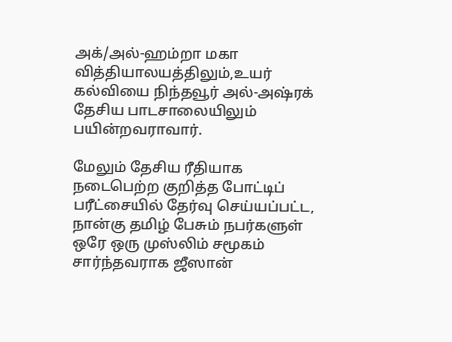அக்/அல்-ஹம்றா மகா வித்தியாலயத்திலும்,உயர் கல்வியை நிந்தவூர் அல்-அஷ்ரக் தேசிய பாடசாலையிலும் பயின்றவராவார்.

மேலும் தேசிய ரீதியாக நடைபெற்ற குறித்த போட்டிப் பரீட்சையில் தேர்வு செய்யப்பட்ட, நான்கு தமிழ் பேசும் நபர்களுள் ஒரே ஒரு முஸ்லிம் சமூகம் சார்ந்தவராக ஜீஸான்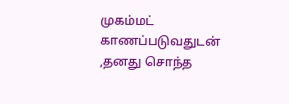முகம்மட் காணப்படுவதுடன் ,தனது சொந்த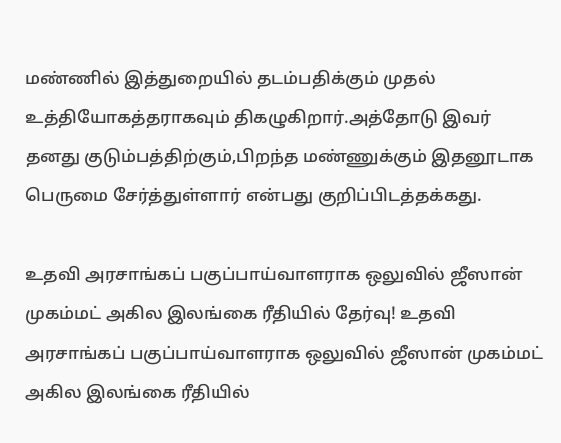மண்ணில் இத்துறையில் தடம்பதிக்கும் முதல் உத்தியோகத்தராகவும் திகழுகிறார்.அத்தோடு இவர் தனது குடும்பத்திற்கும்,பிறந்த மண்ணுக்கும் இதனூடாக பெருமை சேர்த்துள்ளார் என்பது குறிப்பிடத்தக்கது.

உதவி அரசாங்கப் பகுப்பாய்வாளராக ஒலுவில் ஜீஸான் முகம்மட் அகில இலங்கை ரீதியில் தேர்வு! உதவி அரசாங்கப் பகுப்பாய்வாளராக ஒலுவில் ஜீஸான் முகம்மட் அகில இலங்கை ரீதியில்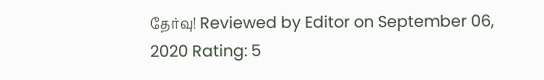தேர்வு! Reviewed by Editor on September 06, 2020 Rating: 5